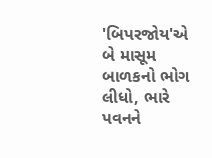'બિપરજોય'એ બે માસૂમ બાળકનો ભોગ લીધો, ભારે પવનને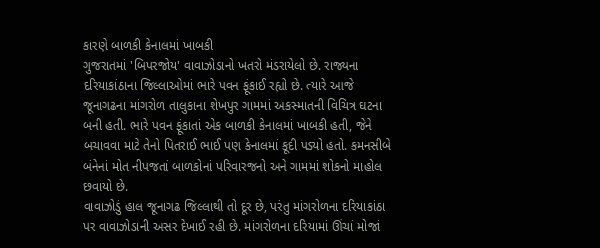કારણે બાળકી કેનાલમાં ખાબકી
ગુજરાતમાં 'બિપરજોય' વાવાઝોડાનો ખતરો મંડરાયેલો છે. રાજ્યના દરિયાકાંઠાના જિલ્લાઓમાં ભારે પવન ફૂંકાઈ રહ્યો છે. ત્યારે આજે જૂનાગઢના માંગરોળ તાલુકાના શેખપુર ગામમાં અકસ્માતની વિચિત્ર ઘટના બની હતી. ભારે પવન ફૂંકાતાં એક બાળકી કેનાલમાં ખાબકી હતી, જેને બચાવવા માટે તેનો પિતરાઈ ભાઈ પણ કેનાલમાં કૂદી પડ્યો હતો. કમનસીબે બંનેનાં મોત નીપજતાં બાળકોનાં પરિવારજનો અને ગામમાં શોકનો માહોલ છવાયો છે.
વાવાઝોડું હાલ જૂનાગઢ જિલ્લાથી તો દૂર છે, પરંતુ માંગરોળના દરિયાકાંઠા પર વાવાઝોડાની અસર દેખાઈ રહી છે. માંગરોળના દરિયામાં ઊંચાં મોજાં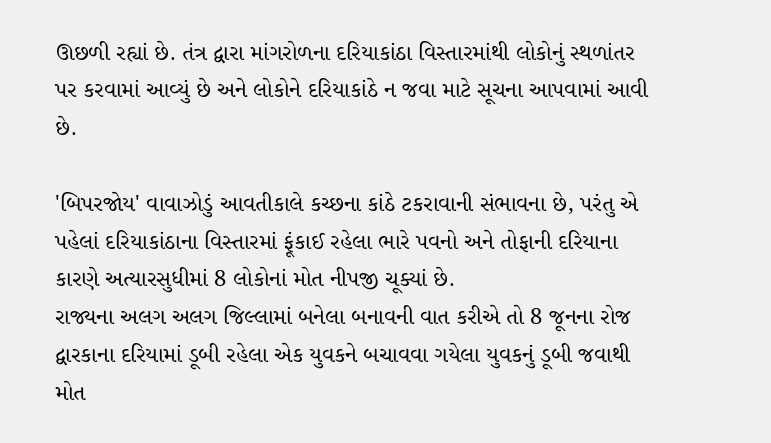ઊછળી રહ્યાં છે. તંત્ર દ્વારા માંગરોળના દરિયાકાંઠા વિસ્તારમાંથી લોકોનું સ્થળાંતર પર કરવામાં આવ્યું છે અને લોકોને દરિયાકાંઠે ન જવા માટે સૂચના આપવામાં આવી છે.

'બિપરજોય' વાવાઝોડું આવતીકાલે કચ્છના કાંઠે ટકરાવાની સંભાવના છે, પરંતુ એ પહેલાં દરિયાકાંઠાના વિસ્તારમાં ફૂંકાઈ રહેલા ભારે પવનો અને તોફાની દરિયાના કારણે અત્યારસુધીમાં 8 લોકોનાં મોત નીપજી ચૂક્યાં છે.
રાજ્યના અલગ અલગ જિલ્લામાં બનેલા બનાવની વાત કરીએ તો 8 જૂનના રોજ દ્વારકાના દરિયામાં ડૂબી રહેલા એક યુવકને બચાવવા ગયેલા યુવકનું ડૂબી જવાથી મોત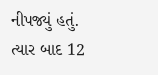નીપજ્યું હતું. ત્યાર બાદ 12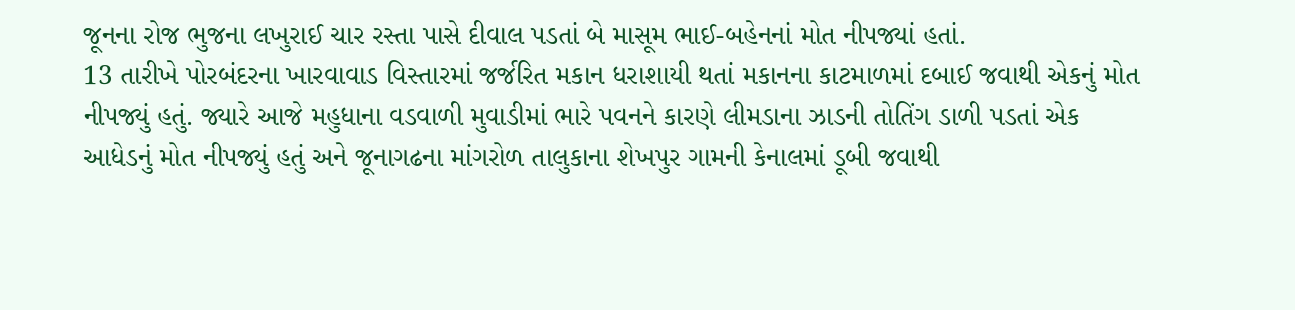જૂનના રોજ ભુજના લખુરાઈ ચાર રસ્તા પાસે દીવાલ પડતાં બે માસૂમ ભાઈ-બહેનનાં મોત નીપજ્યાં હતાં.
13 તારીખે પોરબંદરના ખારવાવાડ વિસ્તારમાં જર્જરિત મકાન ધરાશાયી થતાં મકાનના કાટમાળમાં દબાઈ જવાથી એકનું મોત નીપજ્યું હતું. જ્યારે આજે મહુધાના વડવાળી મુવાડીમાં ભારે પવનને કારણે લીમડાના ઝાડની તોતિંગ ડાળી પડતાં એક આધેડનું મોત નીપજ્યું હતું અને જૂનાગઢના માંગરોળ તાલુકાના શેખપુર ગામની કેનાલમાં ડૂબી જવાથી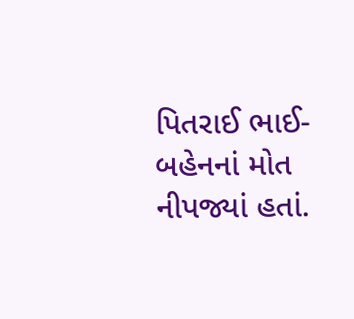પિતરાઈ ભાઈ-બહેનનાં મોત નીપજ્યાં હતાં.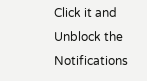Click it and Unblock the Notifications